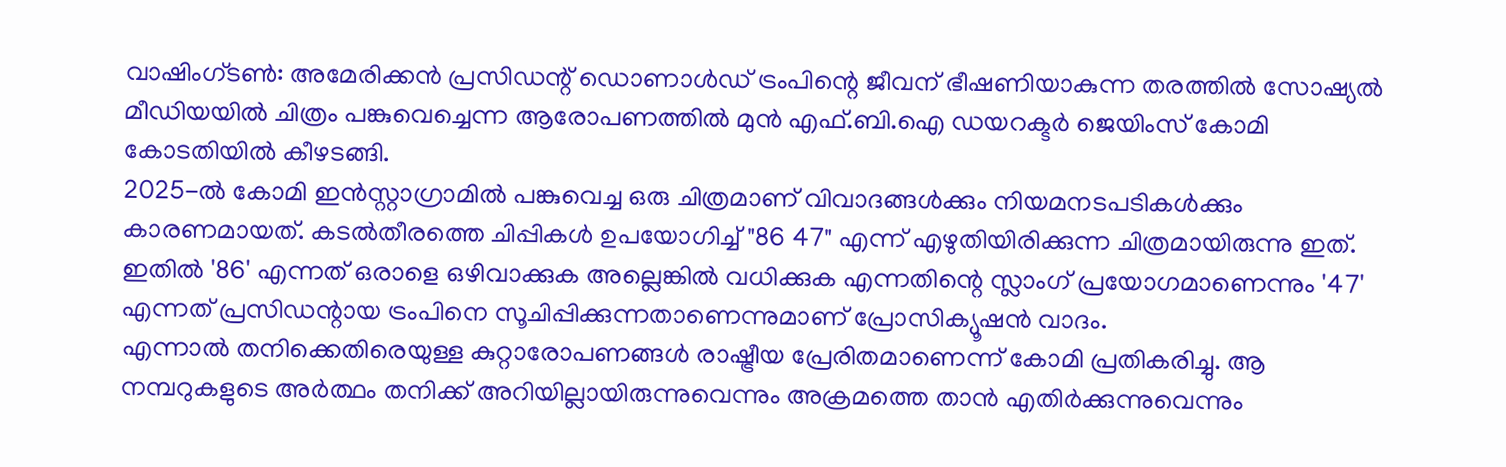വാഷിംഗ്ടൺ: അമേരിക്കൻ പ്രസിഡന്റ് ഡൊണാൾഡ് ട്രംപിന്റെ ജീവന് ഭീഷണിയാകുന്ന തരത്തിൽ സോഷ്യൽ മീഡിയയിൽ ചിത്രം പങ്കുവെച്ചെന്ന ആരോപണത്തിൽ മുൻ എഫ്.ബി.ഐ ഡയറക്ടർ ജെയിംസ് കോമി കോടതിയിൽ കീഴടങ്ങി.
2025-ൽ കോമി ഇൻസ്റ്റാഗ്രാമിൽ പങ്കുവെച്ച ഒരു ചിത്രമാണ് വിവാദങ്ങൾക്കും നിയമനടപടികൾക്കും കാരണമായത്. കടൽതീരത്തെ ചിപ്പികൾ ഉപയോഗിച്ച് "86 47" എന്ന് എഴുതിയിരിക്കുന്ന ചിത്രമായിരുന്നു ഇത്.
ഇതിൽ '86' എന്നത് ഒരാളെ ഒഴിവാക്കുക അല്ലെങ്കിൽ വധിക്കുക എന്നതിന്റെ സ്ലാംഗ് പ്രയോഗമാണെന്നും '47' എന്നത് പ്രസിഡന്റായ ട്രംപിനെ സൂചിപ്പിക്കുന്നതാണെന്നുമാണ് പ്രോസിക്യൂഷൻ വാദം.
എന്നാൽ തനിക്കെതിരെയുള്ള കുറ്റാരോപണങ്ങൾ രാഷ്ട്രീയ പ്രേരിതമാണെന്ന് കോമി പ്രതികരിച്ചു. ആ നമ്പറുകളുടെ അർത്ഥം തനിക്ക് അറിയില്ലായിരുന്നുവെന്നും അക്രമത്തെ താൻ എതിർക്കുന്നുവെന്നും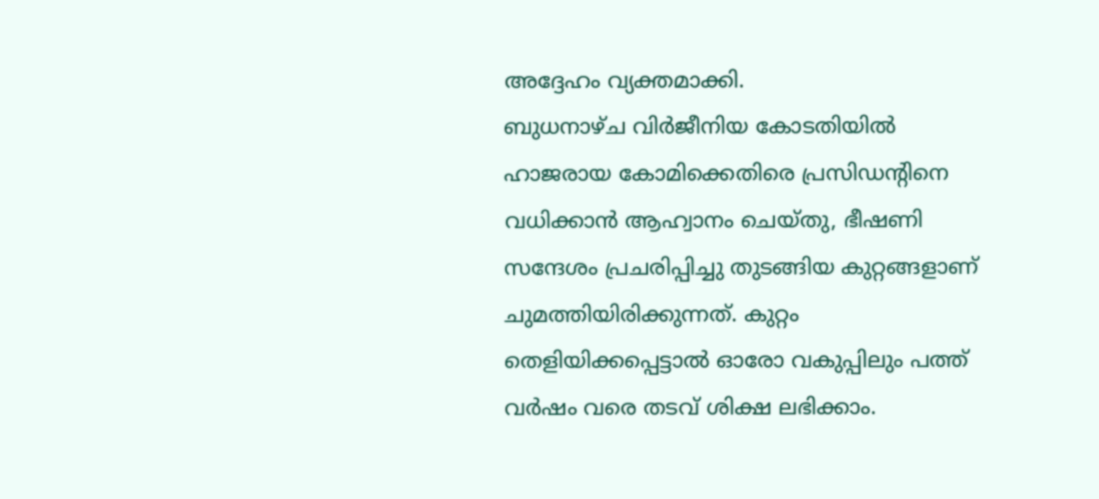അദ്ദേഹം വ്യക്തമാക്കി.
ബുധനാഴ്ച വിർജീനിയ കോടതിയിൽ ഹാജരായ കോമിക്കെതിരെ പ്രസിഡന്റിനെ വധിക്കാൻ ആഹ്വാനം ചെയ്തു, ഭീഷണി സന്ദേശം പ്രചരിപ്പിച്ചു തുടങ്ങിയ കുറ്റങ്ങളാണ് ചുമത്തിയിരിക്കുന്നത്. കുറ്റം തെളിയിക്കപ്പെട്ടാൽ ഓരോ വകുപ്പിലും പത്ത് വർഷം വരെ തടവ് ശിക്ഷ ലഭിക്കാം.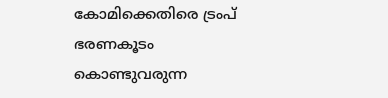കോമിക്കെതിരെ ട്രംപ് ഭരണകൂടം കൊണ്ടുവരുന്ന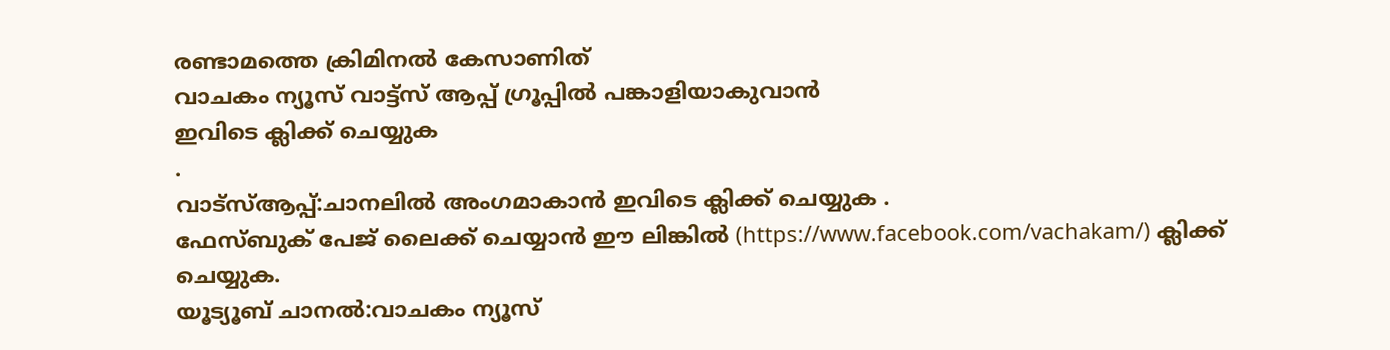രണ്ടാമത്തെ ക്രിമിനൽ കേസാണിത്
വാചകം ന്യൂസ് വാട്ട്സ് ആപ്പ് ഗ്രൂപ്പിൽ പങ്കാളിയാകുവാൻ
ഇവിടെ ക്ലിക്ക് ചെയ്യുക
.
വാട്സ്ആപ്പ്:ചാനലിൽ അംഗമാകാൻ ഇവിടെ ക്ലിക്ക് ചെയ്യുക .
ഫേസ്ബുക് പേജ് ലൈക്ക് ചെയ്യാൻ ഈ ലിങ്കിൽ (https://www.facebook.com/vachakam/) ക്ലിക്ക് ചെയ്യുക.
യൂട്യൂബ് ചാനൽ:വാചകം ന്യൂസ്